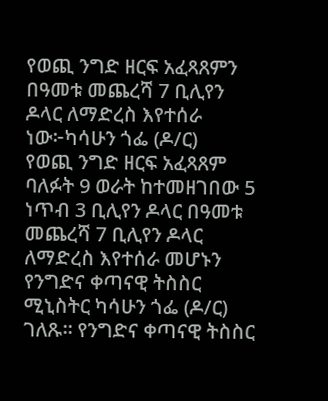የወጪ ንግድ ዘርፍ አፈጻጸምን በዓመቱ መጨረሻ 7 ቢሊየን ዶላር ለማድረስ እየተሰራ ነው፦ካሳሁን ጎፌ (ዶ/ር)
የወጪ ንግድ ዘርፍ አፈጻጸም ባለፉት 9 ወራት ከተመዘገበው 5 ነጥብ 3 ቢሊየን ዶላር በዓመቱ መጨረሻ 7 ቢሊየን ዶላር ለማድረስ እየተሰራ መሆኑን የንግድና ቀጣናዊ ትስስር ሚኒስትር ካሳሁን ጎፌ (ዶ/ር) ገለጹ። የንግድና ቀጣናዊ ትስስር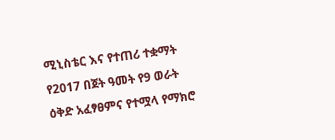ሚኒስቴር እና የተጠሪ ተቋማት የ2017 በጀት ዓመት የ9 ወራት ዕቅድ አፈፃፀምና የተሟላ የማክሮ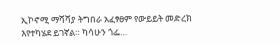ኢኮኖሚ ማሻሻያ ትግበራ አፈፃፀም የውይይት መድረክ እየተካሄደ ይገኛል። ካሳሁን ጎፌ…